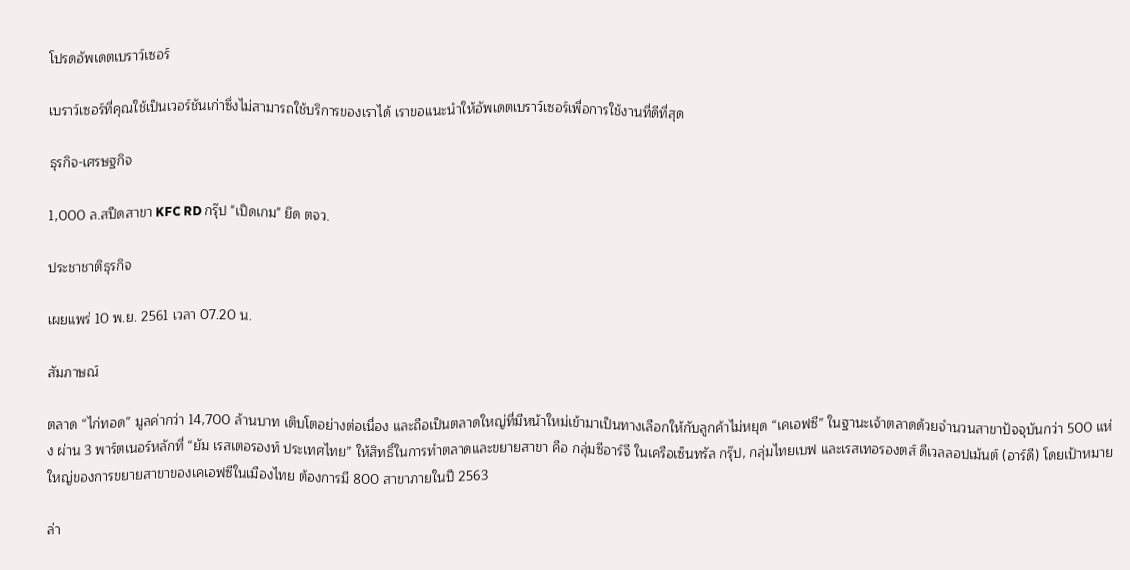โปรดอัพเดตเบราว์เซอร์

เบราว์เซอร์ที่คุณใช้เป็นเวอร์ชันเก่าซึ่งไม่สามารถใช้บริการของเราได้ เราขอแนะนำให้อัพเดตเบราว์เซอร์เพื่อการใช้งานที่ดีที่สุด

ธุรกิจ-เศรษฐกิจ

1,000 ล.สปีดสาขา KFC RD กรุ๊ป "เปิดเกม" ยึด ตจว.

ประชาชาติธุรกิจ

เผยแพร่ 10 พ.ย. 2561 เวลา 07.20 น.

สัมภาษณ์

ตลาด “ไก่ทอด” มูลค่ากว่า 14,700 ล้านบาท เติบโตอย่างต่อเนื่อง และถือเป็นตลาดใหญ่ที่มีหน้าใหม่เข้ามาเป็นทางเลือกให้กับลูกค้าไม่หยุด “เคเอฟซี” ในฐานะเจ้าตลาดด้วยจำนวนสาขาปัจจุบันกว่า 500 แห่ง ผ่าน 3 พาร์ตเนอร์หลักที่ “ยัม เรสเตอรองท์ ประเทศไทย” ให้สิทธิ์ในการทำตลาดและขยายสาขา คือ กลุ่มซีอาร์จี ในเครือเซ็นทรัล กรุ๊ป, กลุ่มไทยเบฟ และเรสเทอรองตส์ ดีเวลลอปเม้นต์ (อาร์ดี) โดยเป้าหมายใหญ่ของการขยายสาขาของเคเอฟซีในเมืองไทย ต้องการมี 800 สาขาภายในปี 2563

ล่า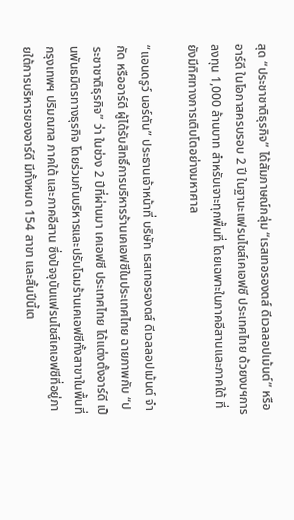สุด “ประชาชาติธุรกิจ” ได้สัมภาษณ์กลุ่ม “เรสเทอรองตส์ ดีเวลลอปเม้นต์” หรืออาร์ดี ในโอกาสครบรอบ 2 ปี ในฐานะแฟรนไชส์เคเอฟซี ประเทศไทย ด้วยงบฯการลงทุน 1,000 ล้านบาท สำหรับเจาะทุกพื้นที่ โดยเฉพาะในภาคอีสานและภาคใต้ ที่ยังมีทิศทางการเติบโตอย่างมหาศาล

“แอนดรูว์ นอร์ตัน” ประธานเจ้าหน้าที่ บริษัท เรสเทอรองตส์ ดีเวลลอปเม้นต์ จำกัด หรืออาร์ดี ผู้ได้รับสิทธิ์การบริหารร้านเคเอฟซีในประเทศไทย ฉายภาพกับ “ประชาชาติธุรกิจ” ว่า ในช่วง 2 ปีที่ผ่านมา เคเอฟซี ประเทศไทย ได้แต่งตั้งอาร์ดี เป็นพันธมิตรทางธุรกิจ โดยร่วมกันบริหารและปรับโฉมร้านเคเอฟซีทั้งสาขาในพื้นที่กรุงเทพฯ ปริมณฑล ภาคใต้ และภาคอีสาน ซึ่งปัจจุบันแฟรนไชส์เคเอฟซีที่อยู่ภายใต้การบริหารของอาร์ดี มีทั้งหมด 154 สาขา และสิ้นปีนี้เต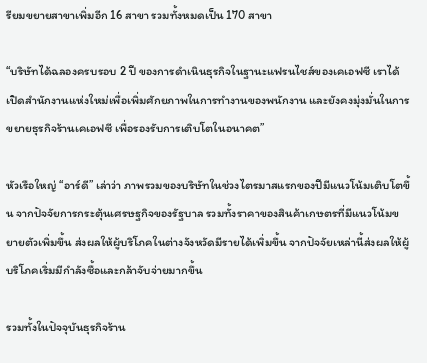รียมขยายสาขาเพิ่มอีก 16 สาขา รวมทั้งหมดเป็น 170 สาขา

“บริษัทได้ฉลองครบรอบ 2 ปี ของการดำเนินธุรกิจในฐานะแฟรนไชส์ของเคเอฟซี เราได้เปิดสำนักงานแห่งใหม่เพื่อเพิ่มศักยภาพในการทำงานของพนักงาน และยังคงมุ่งมั่นในการขยายธุรกิจร้านเคเอฟซี เพื่อรองรับการเติบโตในอนาคต”

หัวเรือใหญ่ “อาร์ดี” เล่าว่า ภาพรวมของบริษัทในช่วงไตรมาสแรกของปีมีแนวโน้มเติบโตขึ้น จากปัจจัยการกระตุ้นเศรษฐกิจของรัฐบาล รวมทั้งราคาของสินค้าเกษตรที่มีแนวโน้มขยายตัวเพิ่มขึ้น ส่งผลให้ผู้บริโภคในต่างจังหวัดมีรายได้เพิ่มขึ้น จากปัจจัยเหล่านี้ส่งผลให้ผู้บริโภคเริ่มมีกำลังซื้อและกล้าจับจ่ายมากขึ้น

รวมทั้งในปัจจุบันธุรกิจร้าน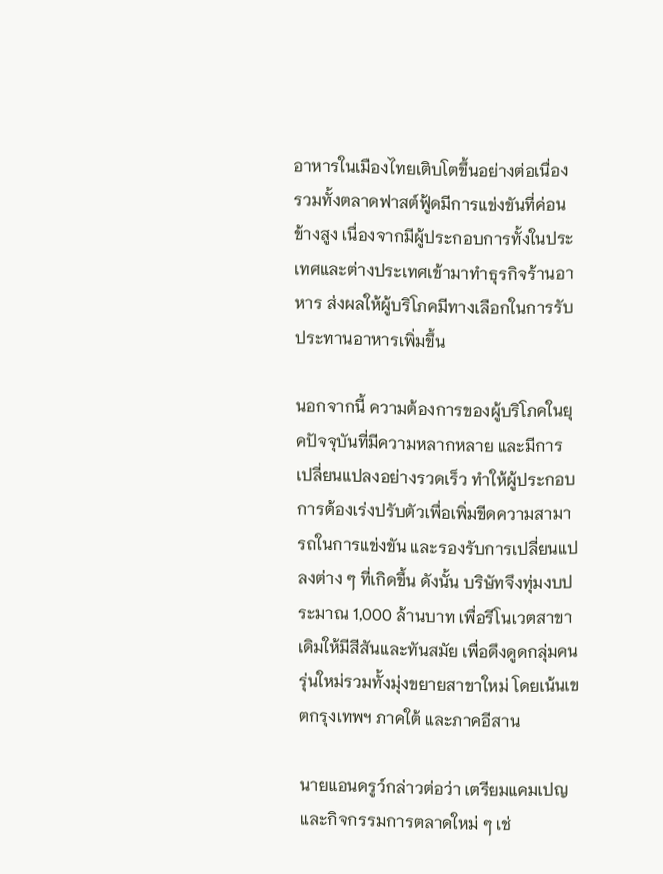อาหารในเมืองไทยเติบโตขึ้นอย่างต่อเนื่อง รวมทั้งตลาดฟาสต์ฟู้ดมีการแข่งขันที่ค่อนข้างสูง เนื่องจากมีผู้ประกอบการทั้งในประเทศและต่างประเทศเข้ามาทำธุรกิจร้านอาหาร ส่งผลให้ผู้บริโภคมีทางเลือกในการรับประทานอาหารเพิ่มขึ้น

นอกจากนี้ ความต้องการของผู้บริโภคในยุคปัจจุบันที่มีความหลากหลาย และมีการเปลี่ยนแปลงอย่างรวดเร็ว ทำให้ผู้ประกอบการต้องเร่งปรับตัวเพื่อเพิ่มขีดความสามารถในการแข่งขัน และรองรับการเปลี่ยนแปลงต่าง ๆ ที่เกิดขึ้น ดังนั้น บริษัทจึงทุ่มงบประมาณ 1,000 ล้านบาท เพื่อรีโนเวตสาขาเดิมให้มีสีสันและทันสมัย เพื่อดึงดูดกลุ่มคนรุ่นใหม่รวมทั้งมุ่งขยายสาขาใหม่ โดยเน้นเขตกรุงเทพฯ ภาคใต้ และภาคอีสาน

นายแอนดรูว์กล่าวต่อว่า เตรียมแคมเปญและกิจกรรมการตลาดใหม่ ๆ เช่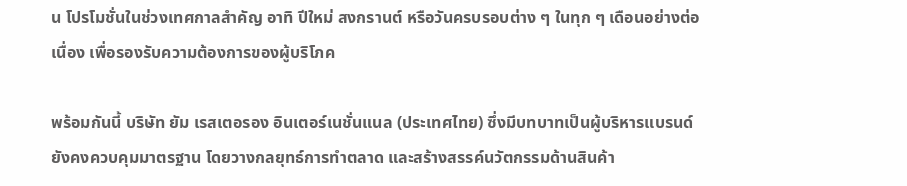น โปรโมชั่นในช่วงเทศกาลสำคัญ อาทิ ปีใหม่ สงกรานต์ หรือวันครบรอบต่าง ๆ ในทุก ๆ เดือนอย่างต่อเนื่อง เพื่อรองรับความต้องการของผู้บริโภค

พร้อมกันนี้ บริษัท ยัม เรสเตอรอง อินเตอร์เนชั่นแนล (ประเทศไทย) ซึ่งมีบทบาทเป็นผู้บริหารแบรนด์ ยังคงควบคุมมาตรฐาน โดยวางกลยุทธ์การทำตลาด และสร้างสรรค์นวัตกรรมด้านสินค้า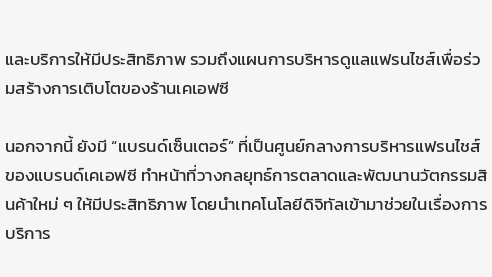และบริการให้มีประสิทธิภาพ รวมถึงแผนการบริหารดูแลแฟรนไชส์เพื่อร่วมสร้างการเติบโตของร้านเคเอฟซี

นอกจากนี้ ยังมี “แบรนด์เซ็นเตอร์” ที่เป็นศูนย์กลางการบริหารแฟรนไชส์ของแบรนด์เคเอฟซี ทำหน้าที่วางกลยุทธ์การตลาดและพัฒนานวัตกรรมสินค้าใหม่ ๆ ให้มีประสิทธิภาพ โดยนำเทคโนโลยีดิจิทัลเข้ามาช่วยในเรื่องการบริการ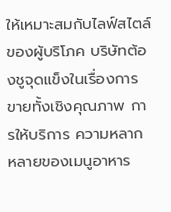ให้เหมาะสมกับไลฟ์สไตล์ของผู้บริโภค บริษัทต้องชูจุดแข็งในเรื่องการขายทั้งเชิงคุณภาพ การให้บริการ ความหลากหลายของเมนูอาหาร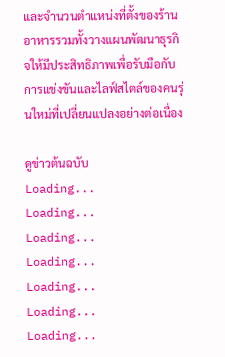และจำนวนตำแหน่งที่ตั้งของร้านอาหารรวมทั้งวางแผนพัฒนาธุรกิจให้มีประสิทธิภาพเพื่อรับมือกับการแข่งขันและไลฟ์สไตล์ของคนรุ่นใหม่ที่เปลี่ยนแปลงอย่างต่อเนื่อง

ดูข่าวต้นฉบับ
Loading...
Loading...
Loading...
Loading...
Loading...
Loading...
Loading...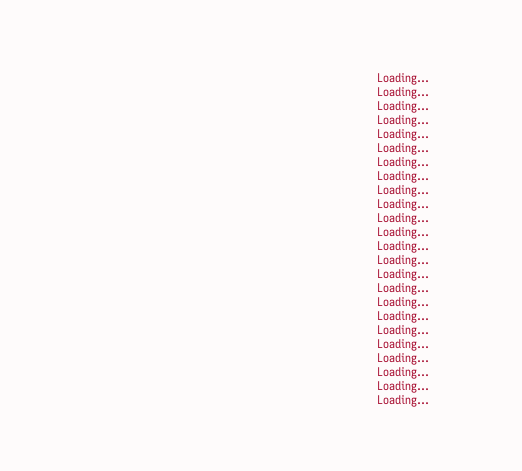Loading...
Loading...
Loading...
Loading...
Loading...
Loading...
Loading...
Loading...
Loading...
Loading...
Loading...
Loading...
Loading...
Loading...
Loading...
Loading...
Loading...
Loading...
Loading...
Loading...
Loading...
Loading...
Loading...
Loading...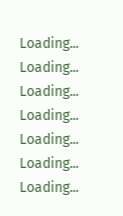Loading...
Loading...
Loading...
Loading...
Loading...
Loading...
Loading...